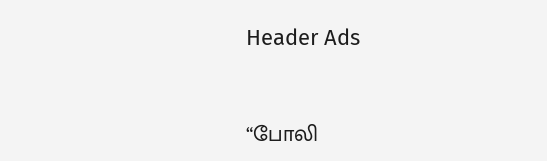Header Ads



“போலி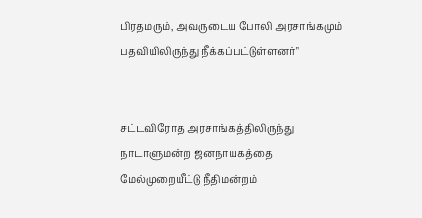பிரதமரும், அவருடைய போலி அரசாங்கமும் பதவியிலிருந்து நீக்கப்பட்டுள்ளனர்"


சட்டவிரோத அரசாங்கத்திலிருந்து நாடாளுமன்ற ஜனநாயகத்தை மேல்முறையீட்டு நீதிமன்றம்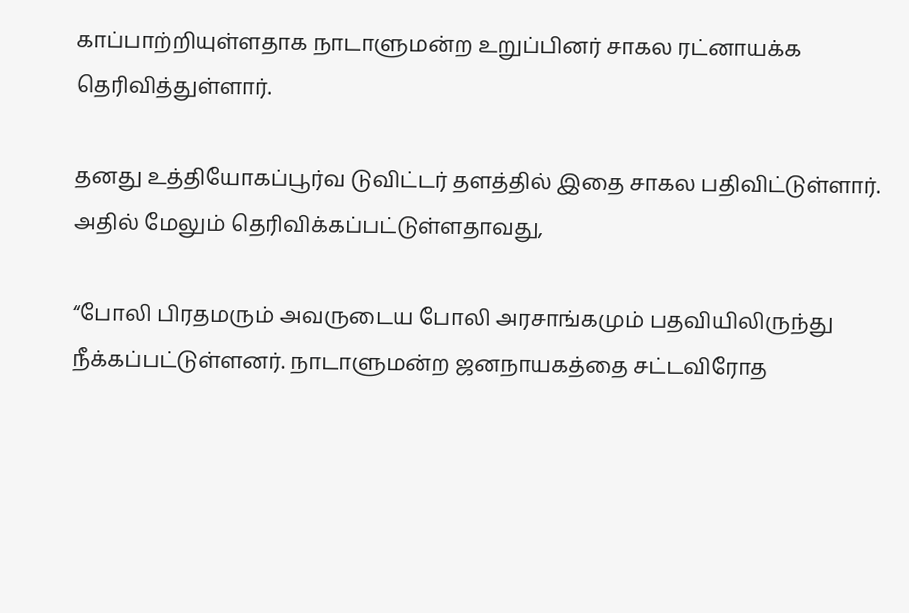காப்பாற்றியுள்ளதாக நாடாளுமன்ற உறுப்பினர் சாகல ரட்னாயக்க தெரிவித்துள்ளார்.

தனது உத்தியோகப்பூர்வ டுவிட்டர் தளத்தில் இதை சாகல பதிவிட்டுள்ளார். அதில் மேலும் தெரிவிக்கப்பட்டுள்ளதாவது,

“போலி பிரதமரும் அவருடைய போலி அரசாங்கமும் பதவியிலிருந்து நீக்கப்பட்டுள்ளனர். நாடாளுமன்ற ஜனநாயகத்தை சட்டவிரோத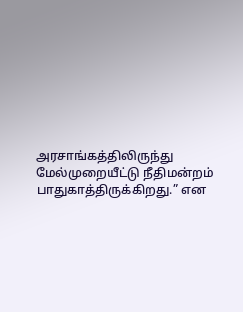அரசாங்கத்திலிருந்து மேல்முறையீட்டு நீதிமன்றம் பாதுகாத்திருக்கிறது.” என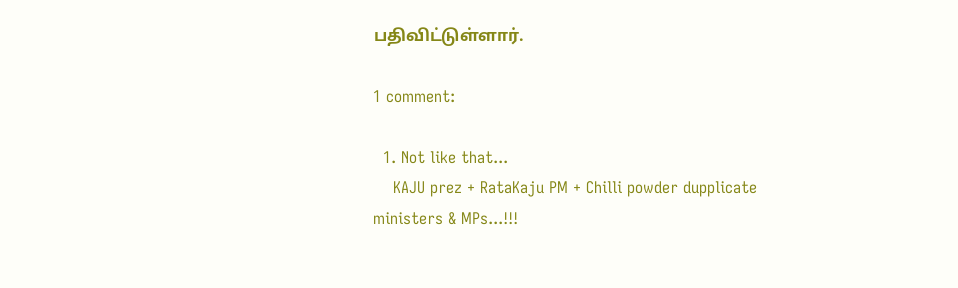பதிவிட்டுள்ளார்.

1 comment:

  1. Not like that...
    KAJU prez + RataKaju PM + Chilli powder dupplicate ministers & MPs...!!!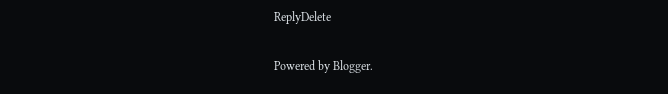ReplyDelete

Powered by Blogger.